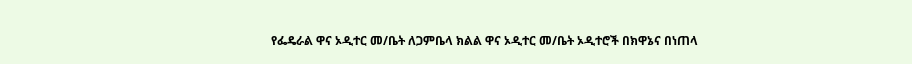የፌዴራል ዋና ኦዲተር መ/ቤት ለጋምቤላ ክልል ዋና ኦዲተር መ/ቤት ኦዲተሮች በክዋኔና በነጠላ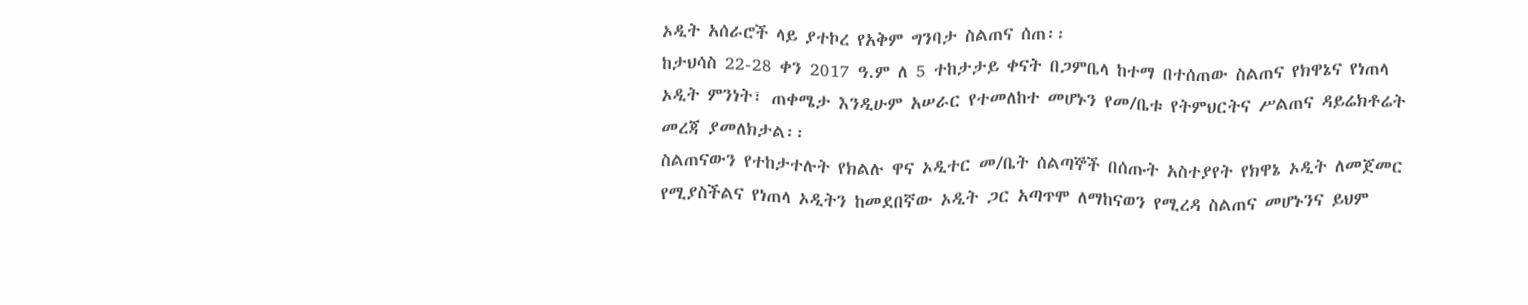ኦዲት አሰራሮች ላይ ያተኮረ የአቅም ግንባታ ስልጠና ሰጠ፡፡
ከታህሳስ 22-28 ቀን 2017 ዓ.ም ለ 5 ተከታታይ ቀናት በጋምቤላ ከተማ በተሰጠው ስልጠና የክዋኔና የነጠላ ኦዲት ምንነት፣ ጠቀሜታ እንዲሁም አሠራር የተመለከተ መሆኑን የመ/ቤቱ የትምህርትና ሥልጠና ዳይሬክቶሬት መረጃ ያመለክታል፡፡
ስልጠናውን የተከታተሉት የክልሉ ዋና ኦዲተር መ/ቤት ሰልጣኞች በሰጡት አስተያየት የክዋኔ ኦዲት ለመጀመር የሚያስችልና የነጠላ ኦዲትን ከመደበኛው ኦዲት ጋር አጣጥሞ ለማከናወን የሚረዳ ስልጠና መሆኑንና ይህም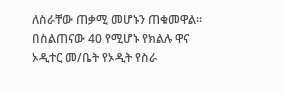ለስራቸው ጠቃሚ መሆኑን ጠቁመዋል፡፡
በስልጠናው 40 የሚሆኑ የክልሉ ዋና ኦዲተር መ/ቤት የኦዲት የስራ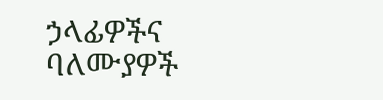ኃላፊዎችና ባለሙያዎች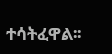ተሳትፈዋል፡፡